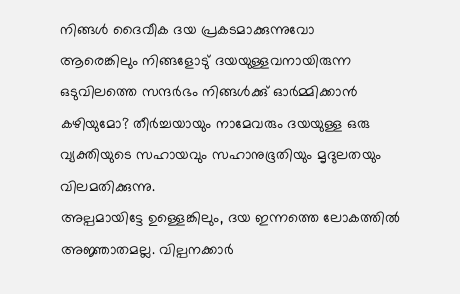നിങ്ങൾ ദൈവീക ദയ പ്രകടമാക്കുന്നുവോ
ആരെങ്കിലും നിങ്ങളോടു് ദയയുള്ളവനായിരുന്ന ഒടുവിലത്തെ സന്ദർഭം നിങ്ങൾക്കു് ഓർമ്മിക്കാൻ കഴിയുമോ? തീർച്ചയായും നാമേവരും ദയയുള്ള ഒരു വ്യക്തിയുടെ സഹായവും സഹാനുഭൂതിയും മൃദുലതയും വിലമതിക്കുന്നു.
അല്പമായിട്ടേ ഉള്ളെങ്കിലും, ദയ ഇന്നത്തെ ലോകത്തിൽ അജ്ഞാതമല്ല. വില്പനക്കാർ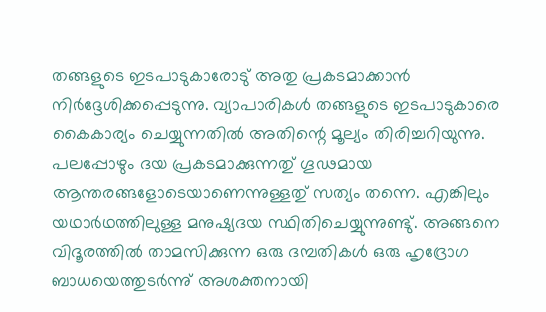തങ്ങളുടെ ഇടപാടുകാരോടു് അതു പ്രകടമാക്കാൻ നിർദ്ദേശിക്കപ്പെടുന്നു. വ്യാപാരികൾ തങ്ങളുടെ ഇടപാടുകാരെ കൈകാര്യം ചെയ്യുന്നതിൽ അതിന്റെ മൂല്യം തിരിച്ചറിയുന്നു. പലപ്പോഴും ദയ പ്രകടമാക്കുന്നതു് ഗൂഢമായ ആന്തരങ്ങളോടെയാണെന്നുള്ളതു് സത്യം തന്നെ. എങ്കിലും യഥാർഥത്തിലുള്ള മനുഷ്യദയ സ്ഥിതിചെയ്യുന്നുണ്ടു്. അങ്ങനെ വിദൂരത്തിൽ താമസിക്കുന്ന ഒരു ദമ്പതികൾ ഒരു ഹൃദ്രോഗ ബാധയെത്തുടർന്നു് അശക്തനായി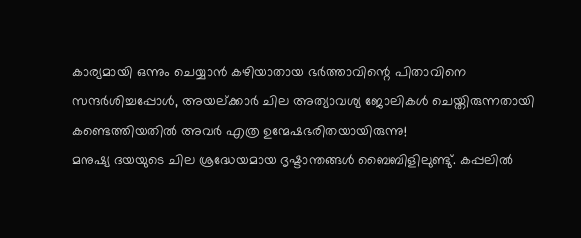കാര്യമായി ഒന്നും ചെയ്യാൻ കഴിയാതായ ഭർത്താവിന്റെ പിതാവിനെ സന്ദർശിച്ചപ്പോൾ, അയല്ക്കാർ ചില അത്യാവശ്യ ജോലികൾ ചെയ്തിരുന്നതായി കണ്ടെത്തിയതിൽ അവർ എത്ര ഉന്മേഷഭരിതയായിരുന്നു!
മനുഷ്യ ദയയുടെ ചില ശ്രദ്ധേയമായ ദൃഷ്ടാന്തങ്ങൾ ബൈബിളിലുണ്ടു്. കപ്പലിൽ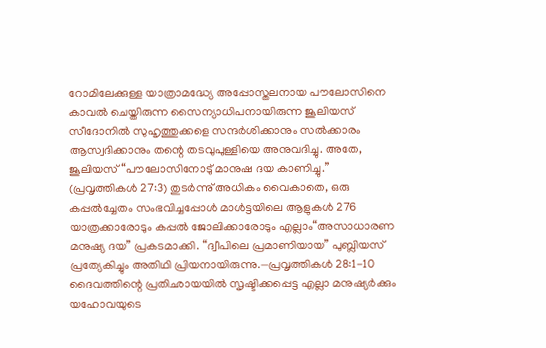റോമിലേക്കുള്ള യാത്രാമദ്ധ്യേ അപ്പോസ്തലനായ പൗലോസിനെ കാവൽ ചെയ്തിരുന്ന സൈന്യാധിപനായിരുന്ന ജൂലിയസ് സീദോനിൽ സുഹൃത്തുക്കളെ സന്ദർശിക്കാനും സൽക്കാരം ആസ്വദിക്കാനും തന്റെ തടവുപുള്ളിയെ അനുവദിച്ചു. അതേ, ജൂലിയസ് “പൗലോസിനോടു് മാനുഷ ദയ കാണിച്ചു.” (പ്രവൃത്തികൾ 27:3) തുടർന്നു് അധികം വൈകാതെ, ഒരു കപ്പൽച്ചേതം സംഭവിച്ചപ്പോൾ മാൾട്ടയിലെ ആളുകൾ 276 യാത്രക്കാരോടും കപ്പൽ ജോലിക്കാരോടും എല്ലാം“അസാധാരണ മനുഷ്യ ദയ” പ്രകടമാക്കി. “ദ്വീപിലെ പ്രമാണിയായ” പുബ്ലിയസ് പ്രത്യേകിച്ചും അതിഥി പ്രിയനായിരുന്നു.—പ്രവൃത്തികൾ 28:1-10
ദൈവത്തിന്റെ പ്രതിഛായയിൽ സൃഷ്ടിക്കപ്പെട്ട എല്ലാ മനുഷ്യർക്കും യഹോവയുടെ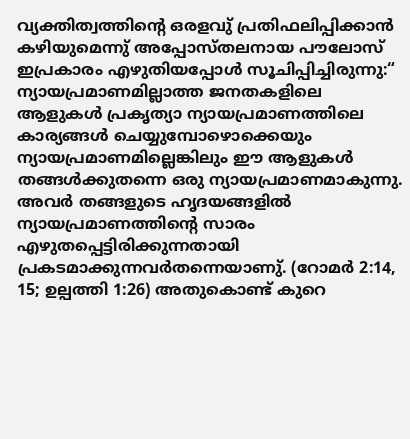വ്യക്തിത്വത്തിന്റെ ഒരളവു് പ്രതിഫലിപ്പിക്കാൻ കഴിയുമെന്നു് അപ്പോസ്തലനായ പൗലോസ് ഇപ്രകാരം എഴുതിയപ്പോൾ സൂചിപ്പിച്ചിരുന്നു:“ ന്യായപ്രമാണമില്ലാത്ത ജനതകളിലെ ആളുകൾ പ്രകൃത്യാ ന്യായപ്രമാണത്തിലെ കാര്യങ്ങൾ ചെയ്യുമ്പോഴൊക്കെയും ന്യായപ്രമാണമില്ലെങ്കിലും ഈ ആളുകൾ തങ്ങൾക്കുതന്നെ ഒരു ന്യായപ്രമാണമാകുന്നു. അവർ തങ്ങളുടെ ഹൃദയങ്ങളിൽ ന്യായപ്രമാണത്തിന്റെ സാരം എഴുതപ്പെട്ടിരിക്കുന്നതായി പ്രകടമാക്കുന്നവർതന്നെയാണു്. (റോമർ 2:14, 15; ഉല്പത്തി 1:26) അതുകൊണ്ട് കുറെ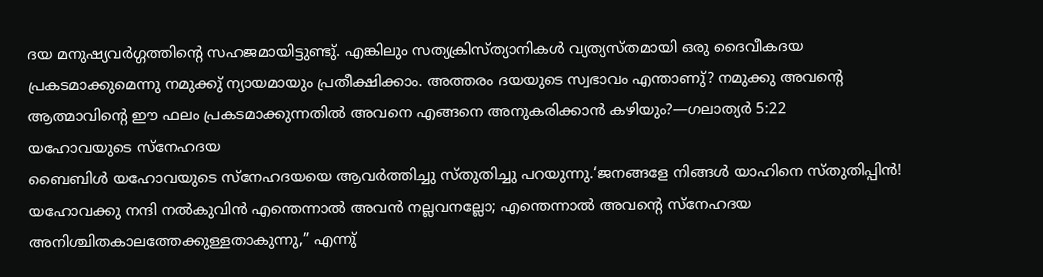ദയ മനുഷ്യവർഗ്ഗത്തിന്റെ സഹജമായിട്ടുണ്ടു്. എങ്കിലും സത്യക്രിസ്ത്യാനികൾ വ്യത്യസ്തമായി ഒരു ദൈവീകദയ പ്രകടമാക്കുമെന്നു നമുക്കു് ന്യായമായും പ്രതീക്ഷിക്കാം. അത്തരം ദയയുടെ സ്വഭാവം എന്താണു്? നമുക്കു അവന്റെ ആത്മാവിന്റെ ഈ ഫലം പ്രകടമാക്കുന്നതിൽ അവനെ എങ്ങനെ അനുകരിക്കാൻ കഴിയും?—ഗലാത്യർ 5:22
യഹോവയുടെ സ്നേഹദയ
ബൈബിൾ യഹോവയുടെ സ്നേഹദയയെ ആവർത്തിച്ചു സ്തുതിച്ചു പറയുന്നു.‘ജനങ്ങളേ നിങ്ങൾ യാഹിനെ സ്തുതിപ്പിൻ! യഹോവക്കു നന്ദി നൽകുവിൻ എന്തെന്നാൽ അവൻ നല്ലവനല്ലോ; എന്തെന്നാൽ അവന്റെ സ്നേഹദയ അനിശ്ചിതകാലത്തേക്കുള്ളതാകുന്നു,” എന്നു്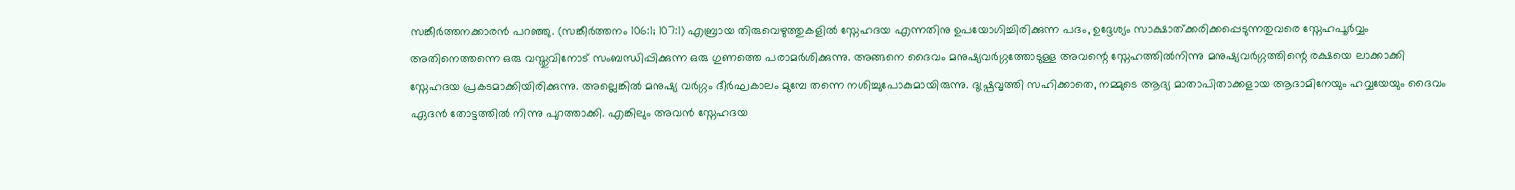സങ്കീർത്തനക്കാരൻ പറഞ്ഞു. (സങ്കീർത്തനം 106:1; 107:1) എബ്രായ തിരുവെഴുത്തുകളിൽ സ്നേഹദയ എന്നതിനു ഉപയോഗിച്ചിരിക്കുന്ന പദം, ഉദ്ദേശ്യം സാക്ഷാത്ക്കരിക്കപ്പെടുന്നതുവരെ സ്നേഹപൂർവ്വം അതിനെത്തന്നെ ഒരു വസ്തുവിനോട് സംബന്ധിപ്പിക്കുന്ന ഒരു ഗുണത്തെ പരാമർശിക്കുന്നു. അങ്ങനെ ദൈവം മനുഷ്യവർഗ്ഗത്തോടുള്ള അവന്റെ സ്നേഹത്തിൽനിന്നു മനുഷ്യവർഗ്ഗത്തിന്റെ രക്ഷയെ ലാക്കാക്കി സ്നേഹദയ പ്രകടമാക്കിയിരിക്കുന്നു. അല്ലെങ്കിൽ മനുഷ്യ വർഗ്ഗം ദീർഘകാലം മുമ്പേ തന്നെ നശിച്ചുപോകുമായിരുന്നു. ദുഷ്പ്രവൃത്തി സഹിക്കാതെ, നമ്മുടെ ആദ്യ മാതാപിതാക്കളായ ആദാമിനേയും ഹവ്വയേയും ദൈവം ഏദൻ തോട്ടത്തിൽ നിന്നു പുറത്താക്കി. എങ്കിലും അവൻ സ്നേഹദയ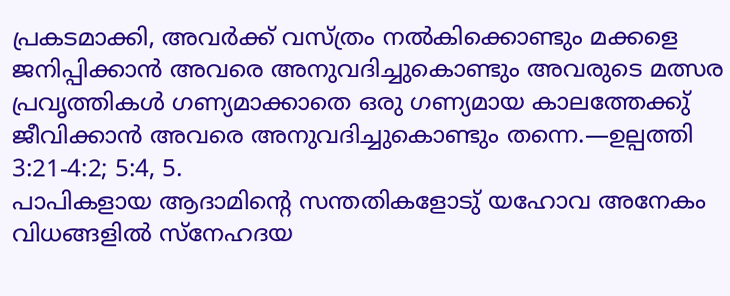പ്രകടമാക്കി, അവർക്ക് വസ്ത്രം നൽകിക്കൊണ്ടും മക്കളെ ജനിപ്പിക്കാൻ അവരെ അനുവദിച്ചുകൊണ്ടും അവരുടെ മത്സര പ്രവൃത്തികൾ ഗണ്യമാക്കാതെ ഒരു ഗണ്യമായ കാലത്തേക്കു് ജീവിക്കാൻ അവരെ അനുവദിച്ചുകൊണ്ടും തന്നെ.—ഉല്പത്തി 3:21-4:2; 5:4, 5.
പാപികളായ ആദാമിന്റെ സന്തതികളോടു് യഹോവ അനേകം വിധങ്ങളിൽ സ്നേഹദയ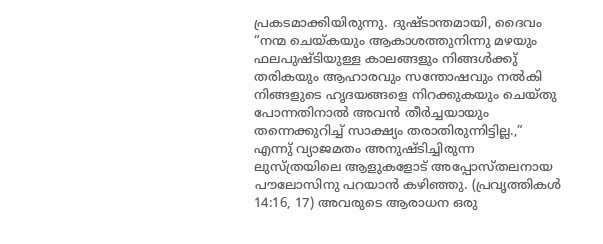പ്രകടമാക്കിയിരുന്നു. ദുഷ്ടാന്തമായി, ദൈവം “നന്മ ചെയ്കയും ആകാശത്തുനിന്നു മഴയും ഫലപുഷ്ടിയുള്ള കാലങ്ങളും നിങ്ങൾക്കു് തരികയും ആഹാരവും സന്തോഷവും നൽകി നിങ്ങളുടെ ഹൃദയങ്ങളെ നിറക്കുകയും ചെയ്തു പോന്നതിനാൽ അവൻ തീർച്ചയായും തന്നെക്കുറിച്ച് സാക്ഷ്യം തരാതിരുന്നിട്ടില്ല.,” എന്നു് വ്യാജമതം അനുഷ്ടിച്ചിരുന്ന ലുസ്ത്രയിലെ ആളുകളോട് അപ്പോസ്തലനായ പൗലോസിനു പറയാൻ കഴിഞ്ഞു. (പ്രവൃത്തികൾ 14:16, 17) അവരുടെ ആരാധന ഒരു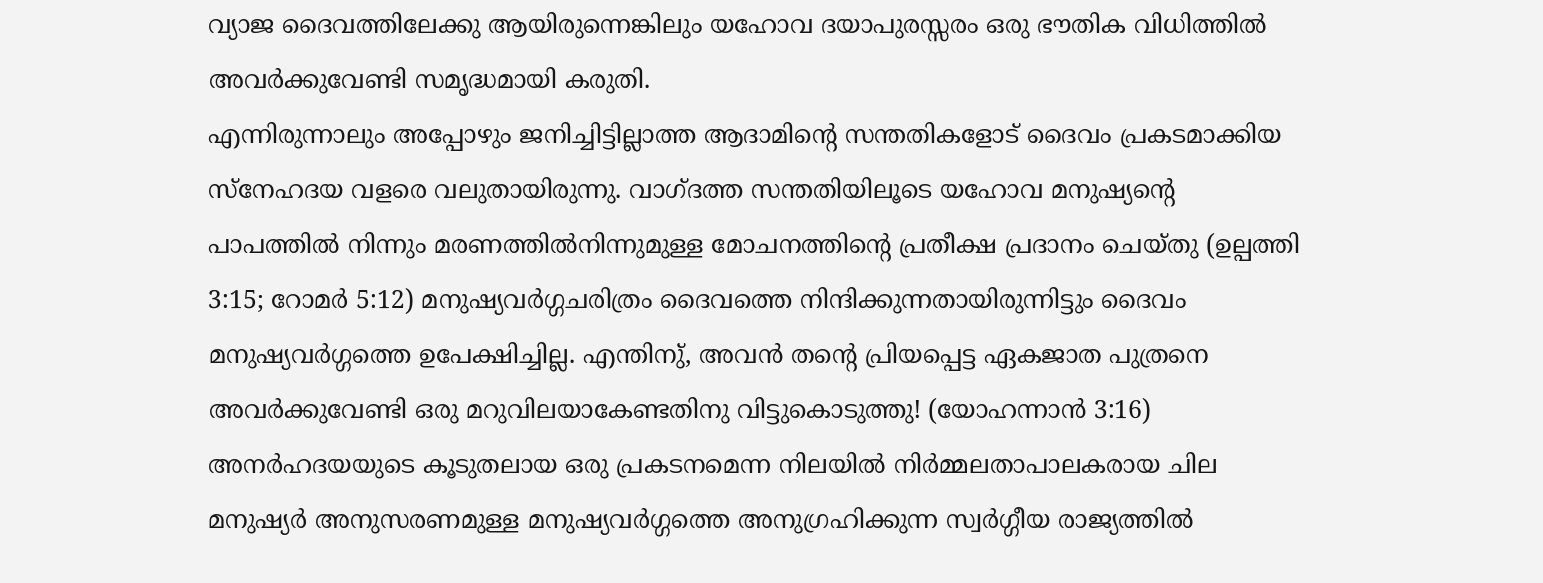വ്യാജ ദൈവത്തിലേക്കു ആയിരുന്നെങ്കിലും യഹോവ ദയാപുരസ്സരം ഒരു ഭൗതിക വിധിത്തിൽ അവർക്കുവേണ്ടി സമൃദ്ധമായി കരുതി.
എന്നിരുന്നാലും അപ്പോഴും ജനിച്ചിട്ടില്ലാത്ത ആദാമിന്റെ സന്തതികളോട് ദൈവം പ്രകടമാക്കിയ സ്നേഹദയ വളരെ വലുതായിരുന്നു. വാഗ്ദത്ത സന്തതിയിലൂടെ യഹോവ മനുഷ്യന്റെ പാപത്തിൽ നിന്നും മരണത്തിൽനിന്നുമുള്ള മോചനത്തിന്റെ പ്രതീക്ഷ പ്രദാനം ചെയ്തു (ഉല്പത്തി 3:15; റോമർ 5:12) മനുഷ്യവർഗ്ഗചരിത്രം ദൈവത്തെ നിന്ദിക്കുന്നതായിരുന്നിട്ടും ദൈവം മനുഷ്യവർഗ്ഗത്തെ ഉപേക്ഷിച്ചില്ല. എന്തിനു്, അവൻ തന്റെ പ്രിയപ്പെട്ട ഏകജാത പുത്രനെ അവർക്കുവേണ്ടി ഒരു മറുവിലയാകേണ്ടതിനു വിട്ടുകൊടുത്തു! (യോഹന്നാൻ 3:16) അനർഹദയയുടെ കൂടുതലായ ഒരു പ്രകടനമെന്ന നിലയിൽ നിർമ്മലതാപാലകരായ ചില മനുഷ്യർ അനുസരണമുള്ള മനുഷ്യവർഗ്ഗത്തെ അനുഗ്രഹിക്കുന്ന സ്വർഗ്ഗീയ രാജ്യത്തിൽ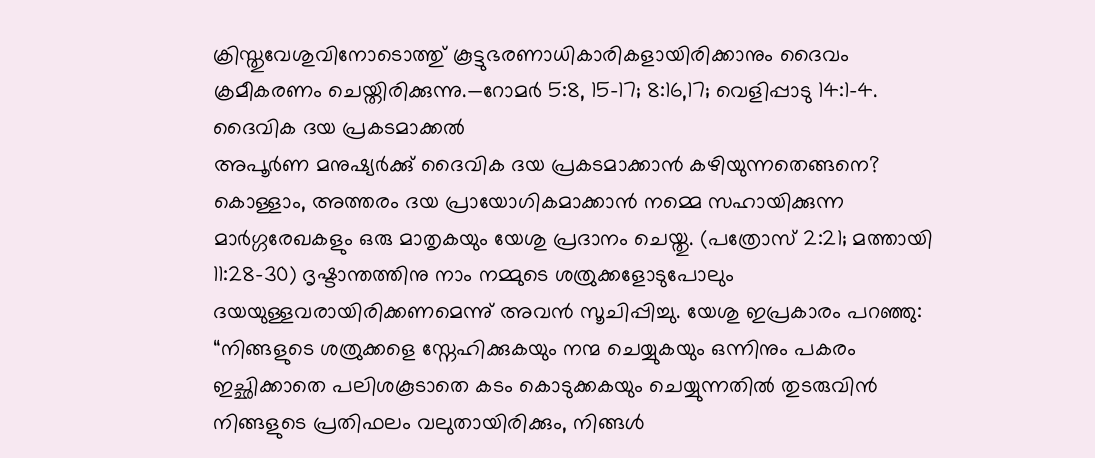ക്രിസ്തുവേശുവിനോടൊത്തു് കൂട്ടുഭരണാധികാരികളായിരിക്കാനും ദൈവം ക്രമീകരണം ചെയ്തിരിക്കുന്നു.—റോമർ 5:8, 15-17; 8:16,17; വെളിപ്പാടു 14:1-4.
ദൈവിക ദയ പ്രകടമാക്കൽ
അപൂർണ മനുഷ്യർക്കു് ദൈവിക ദയ പ്രകടമാക്കാൻ കഴിയുന്നതെങ്ങനെ? കൊള്ളാം, അത്തരം ദയ പ്രായോഗികമാക്കാൻ നമ്മെ സഹായിക്കുന്ന മാർഗ്ഗരേഖകളും ഒരു മാതൃകയും യേശു പ്രദാനം ചെയ്തു. (പത്രോസ് 2:21; മത്തായി 11:28-30) ദൃഷ്ടാന്തത്തിനു നാം നമ്മുടെ ശത്രുക്കളോടുപോലും ദയയുള്ളവരായിരിക്കണമെന്നു് അവൻ സൂചിപ്പിച്ചു. യേശു ഇപ്രകാരം പറഞ്ഞു: “നിങ്ങളുടെ ശത്രുക്കളെ സ്നേഹിക്കുകയും നന്മ ചെയ്യുകയും ഒന്നിനും പകരം ഇച്ഛിക്കാതെ പലിശകൂടാതെ കടം കൊടുക്കകയും ചെയ്യുന്നതിൽ തുടരുവിൻ നിങ്ങളുടെ പ്രതിഫലം വലുതായിരിക്കും, നിങ്ങൾ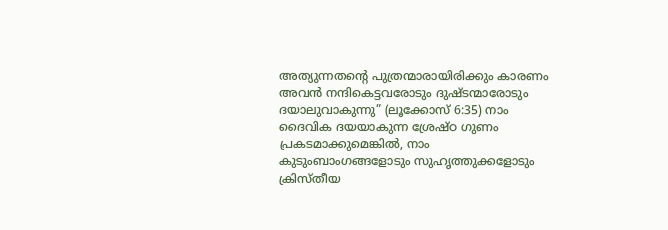അത്യുന്നതന്റെ പുത്രന്മാരായിരിക്കും കാരണം അവൻ നന്ദികെട്ടവരോടും ദുഷ്ടന്മാരോടും ദയാലുവാകുന്നു” (ലൂക്കോസ് 6:35) നാം ദൈവിക ദയയാകുന്ന ശ്രേഷ്ഠ ഗുണം പ്രകടമാക്കുമെങ്കിൽ, നാം കുടുംബാംഗങ്ങളോടും സുഹൃത്തുക്കളോടും ക്രിസ്തീയ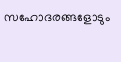സഹോദരങ്ങളോടും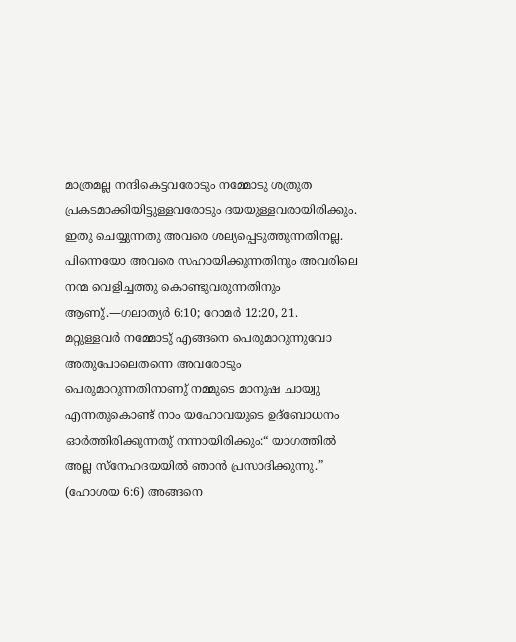മാത്രമല്ല നന്ദികെട്ടവരോടും നമ്മോടു ശത്രുത പ്രകടമാക്കിയിട്ടുള്ളവരോടും ദയയുള്ളവരായിരിക്കും. ഇതു ചെയ്യുന്നതു അവരെ ശല്യപ്പെടുത്തുന്നതിനല്ല. പിന്നെയോ അവരെ സഹായിക്കുന്നതിനും അവരിലെ നന്മ വെളിച്ചത്തു കൊണ്ടുവരുന്നതിനും ആണു്.—ഗലാത്യർ 6:10; റോമർ 12:20, 21.
മറ്റുള്ളവർ നമ്മോടു് എങ്ങനെ പെരുമാറുന്നുവോ അതുപോലെതന്നെ അവരോടും പെരുമാറുന്നതിനാണു് നമ്മുടെ മാനുഷ ചായ്വു എന്നതുകൊണ്ട് നാം യഹോവയുടെ ഉദ്ബോധനം ഓർത്തിരിക്കുന്നതു് നന്നായിരിക്കും:“ യാഗത്തിൽ അല്ല സ്നേഹദയയിൽ ഞാൻ പ്രസാദിക്കുന്നു.” (ഹോശയ 6:6) അങ്ങനെ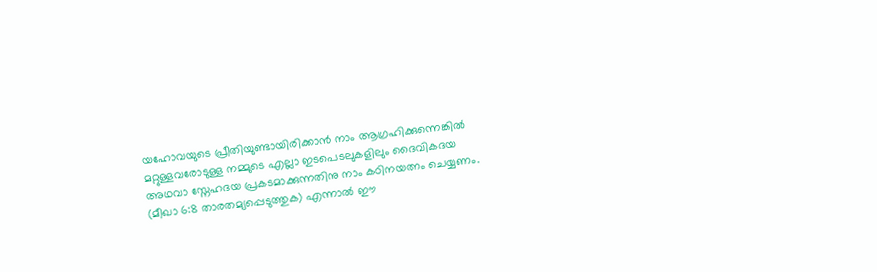യഹോവയുടെ പ്രീതിയുണ്ടായിരിക്കാൻ നാം ആഗ്രഹിക്കുന്നെങ്കിൽ മറ്റുള്ളവരോടുള്ള നമ്മുടെ എല്ലാ ഇടപെടലുകളിലും ദൈവികദയ അഥവാ സ്നേഹദയ പ്രകടമാക്കുന്നതിനു നാം കഠിനയത്നം ചെയ്യണം. (മീഖാ 6:8 താരതമ്യപ്പെടുത്തുക) എന്നാൽ ഈ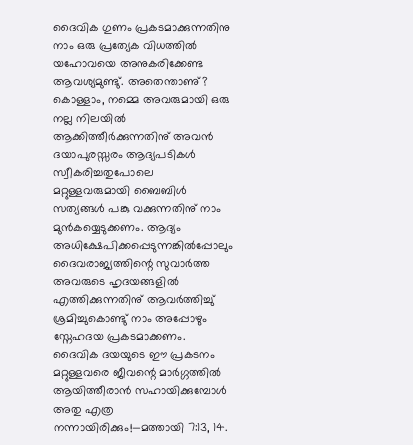ദൈവിക ഗുണം പ്രകടമാക്കുന്നതിനു നാം ഒരു പ്രത്യേക വിധത്തിൽ യഹോവയെ അനുകരിക്കേണ്ട ആവശ്യമുണ്ടു്. അതെന്താണു്? കൊള്ളാം, നമ്മെ അവരുമായി ഒരു നല്ല നിലയിൽ ആക്കിത്തീർക്കുന്നതിനു് അവൻ ദയാപുരസ്സരം ആദ്യപടികൾ സ്വീകരിച്ചതുപോലെ മറ്റുള്ളവരുമായി ബൈബിൾ സത്യങ്ങൾ പങ്കു വക്കുന്നതിനു് നാം മുൻകയ്യെടുക്കണം. ആദ്യം അധിക്ഷേപിക്കപ്പെടുന്നങ്കിൽപ്പോലും ദൈവരാജ്യത്തിന്റെ സുവാർത്ത അവരുടെ ഹൃദയങ്ങളിൽ എത്തിക്കുന്നതിനു് ആവർത്തിച്ചു് ശ്രമിച്ചുകൊണ്ടു് നാം അപ്പോഴും സ്നേഹദയ പ്രകടമാക്കണം. ദൈവിക ദയയുടെ ഈ പ്രകടനം മറ്റുള്ളവരെ ജീവന്റെ മാർഗ്ഗത്തിൽ ആയിത്തീരാൻ സഹായിക്കുമ്പോൾ അതു എത്ര നന്നായിരിക്കും!—മത്തായി 7:13, 14.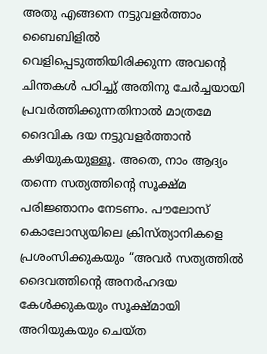അതു എങ്ങനെ നട്ടുവളർത്താം
ബൈബിളിൽ വെളിപ്പെടുത്തിയിരിക്കുന്ന അവന്റെ ചിന്തകൾ പഠിച്ചു് അതിനു ചേർച്ചയായി പ്രവർത്തിക്കുന്നതിനാൽ മാത്രമേ ദൈവിക ദയ നട്ടുവളർത്താൻ കഴിയുകയുള്ളൂ. അതെ, നാം ആദ്യം തന്നെ സത്യത്തിന്റെ സൂക്ഷ്മ പരിജ്ഞാനം നേടണം. പൗലോസ് കൊലോസ്യയിലെ ക്രിസ്ത്യാനികളെ പ്രശംസിക്കുകയും “അവർ സത്യത്തിൽ ദൈവത്തിന്റെ അനർഹദയ കേൾക്കുകയും സൂക്ഷ്മായി അറിയുകയും ചെയ്ത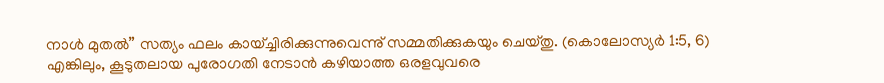നാൾ മുതൽ” സത്യം ഫലം കായ്ച്ചിരിക്കുന്നുവെന്നു് സമ്മതിക്കുകയും ചെയ്തു. (കൊലോസ്യർ 1:5, 6) എങ്കിലും, കൂടുതലായ പുരോഗതി നേടാൻ കഴിയാത്ത ഒരളവുവരെ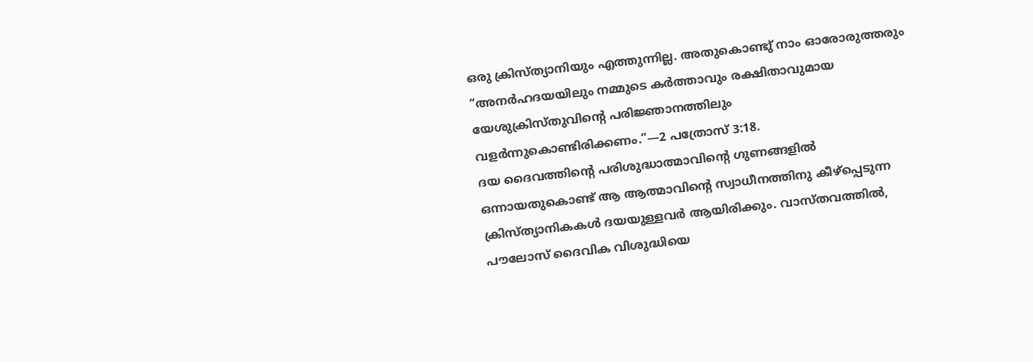ഒരു ക്രിസ്ത്യാനിയും എത്തുന്നില്ല. അതുകൊണ്ടു് നാം ഓരോരുത്തരും “അനർഹദയയിലും നമ്മുടെ കർത്താവും രക്ഷിതാവുമായ യേശുക്രിസ്തുവിന്റെ പരിജ്ഞാനത്തിലും വളർന്നുകൊണ്ടിരിക്കണം.”—2 പത്രോസ് 3:18.
ദയ ദൈവത്തിന്റെ പരിശുദ്ധാത്മാവിന്റെ ഗുണങ്ങളിൽ ഒന്നായതുകൊണ്ട് ആ ആത്മാവിന്റെ സ്വാധീനത്തിനു കീഴ്പ്പെടുന്ന ക്രിസ്ത്യാനികകൾ ദയയുള്ളവർ ആയിരിക്കും. വാസ്തവത്തിൽ, പൗലോസ് ദൈവിക വിശുദ്ധിയെ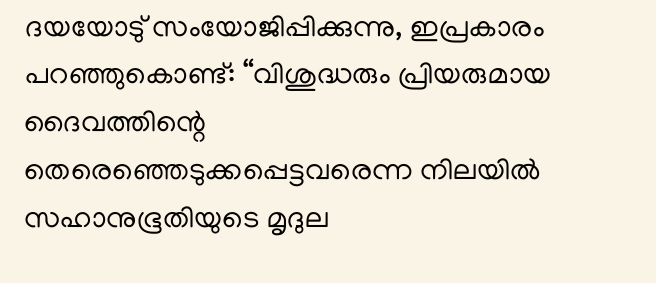ദയയോടു് സംയോജിപ്പിക്കുന്നു, ഇപ്രകാരം പറഞ്ഞുകൊണ്ട്: “വിശുദ്ധരും പ്രിയരുമായ ദൈവത്തിന്റെ തെരെഞ്ഞെടുക്കപ്പെട്ടവരെന്ന നിലയിൽ സഹാനുഭൂതിയുടെ മൃദുല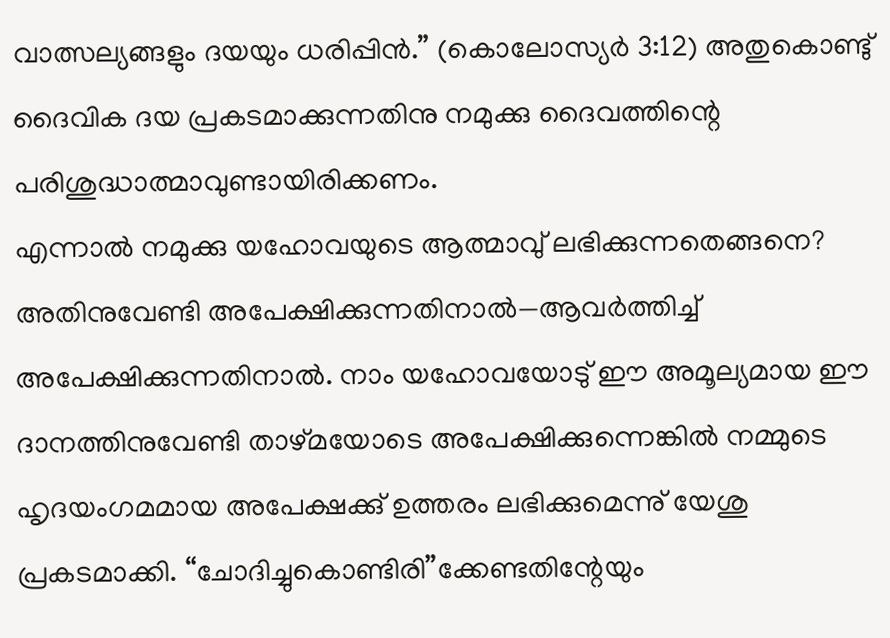വാത്സല്യങ്ങളും ദയയും ധരിപ്പിൻ.” (കൊലോസ്യർ 3:12) അതുകൊണ്ടു് ദൈവിക ദയ പ്രകടമാക്കുന്നതിനു നമുക്കു ദൈവത്തിന്റെ പരിശുദ്ധാത്മാവുണ്ടായിരിക്കണം.
എന്നാൽ നമുക്കു യഹോവയുടെ ആത്മാവു് ലഭിക്കുന്നതെങ്ങനെ? അതിനുവേണ്ടി അപേക്ഷിക്കുന്നതിനാൽ—ആവർത്തിച്ച് അപേക്ഷിക്കുന്നതിനാൽ. നാം യഹോവയോടു് ഈ അമൂല്യമായ ഈ ദാനത്തിനുവേണ്ടി താഴ്മയോടെ അപേക്ഷിക്കുന്നെങ്കിൽ നമ്മുടെ ഹൃദയംഗമമായ അപേക്ഷക്കു് ഉത്തരം ലഭിക്കുമെന്നു് യേശു പ്രകടമാക്കി. “ചോദിച്ചുകൊണ്ടിരി”ക്കേണ്ടതിന്റേയും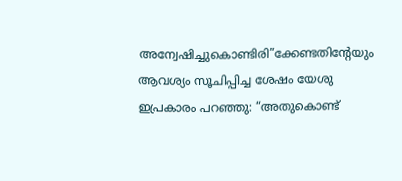അന്വേഷിച്ചുകൊണ്ടിരി”ക്കേണ്ടതിന്റേയും ആവശ്യം സൂചിപ്പിച്ച ശേഷം യേശു ഇപ്രകാരം പറഞ്ഞു: “അതുകൊണ്ട്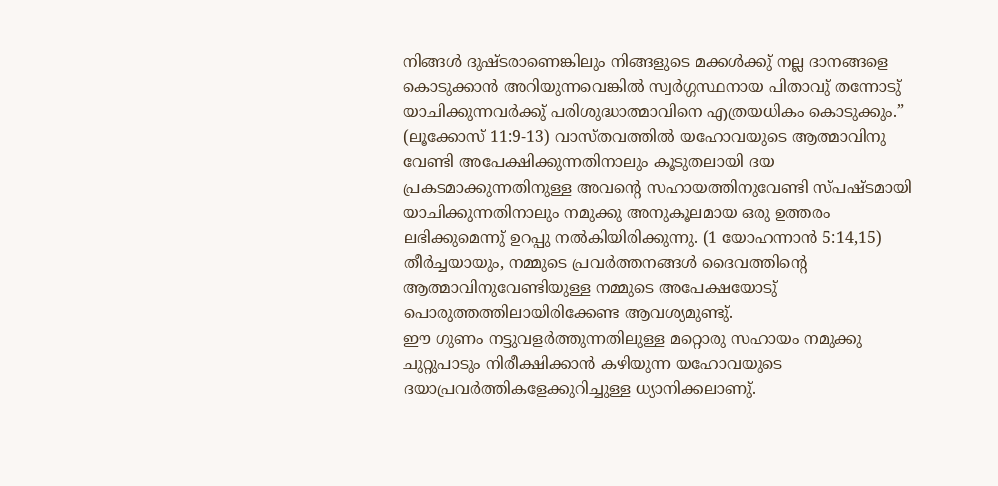നിങ്ങൾ ദുഷ്ടരാണെങ്കിലും നിങ്ങളുടെ മക്കൾക്കു് നല്ല ദാനങ്ങളെ കൊടുക്കാൻ അറിയുന്നവെങ്കിൽ സ്വർഗ്ഗസ്ഥനായ പിതാവു് തന്നോടു് യാചിക്കുന്നവർക്കു് പരിശുദ്ധാത്മാവിനെ എത്രയധികം കൊടുക്കും.” (ലൂക്കോസ് 11:9-13) വാസ്തവത്തിൽ യഹോവയുടെ ആത്മാവിനു വേണ്ടി അപേക്ഷിക്കുന്നതിനാലും കൂടുതലായി ദയ പ്രകടമാക്കുന്നതിനുള്ള അവന്റെ സഹായത്തിനുവേണ്ടി സ്പഷ്ടമായി യാചിക്കുന്നതിനാലും നമുക്കു അനുകൂലമായ ഒരു ഉത്തരം ലഭിക്കുമെന്നു് ഉറപ്പു നൽകിയിരിക്കുന്നു. (1 യോഹന്നാൻ 5:14,15) തീർച്ചയായും, നമ്മുടെ പ്രവർത്തനങ്ങൾ ദൈവത്തിന്റെ ആത്മാവിനുവേണ്ടിയുള്ള നമ്മുടെ അപേക്ഷയോടു് പൊരുത്തത്തിലായിരിക്കേണ്ട ആവശ്യമുണ്ടു്.
ഈ ഗുണം നട്ടുവളർത്തുന്നതിലുള്ള മറ്റൊരു സഹായം നമുക്കു ചുറ്റുപാടും നിരീക്ഷിക്കാൻ കഴിയുന്ന യഹോവയുടെ ദയാപ്രവർത്തികളേക്കുറിച്ചുള്ള ധ്യാനിക്കലാണു്.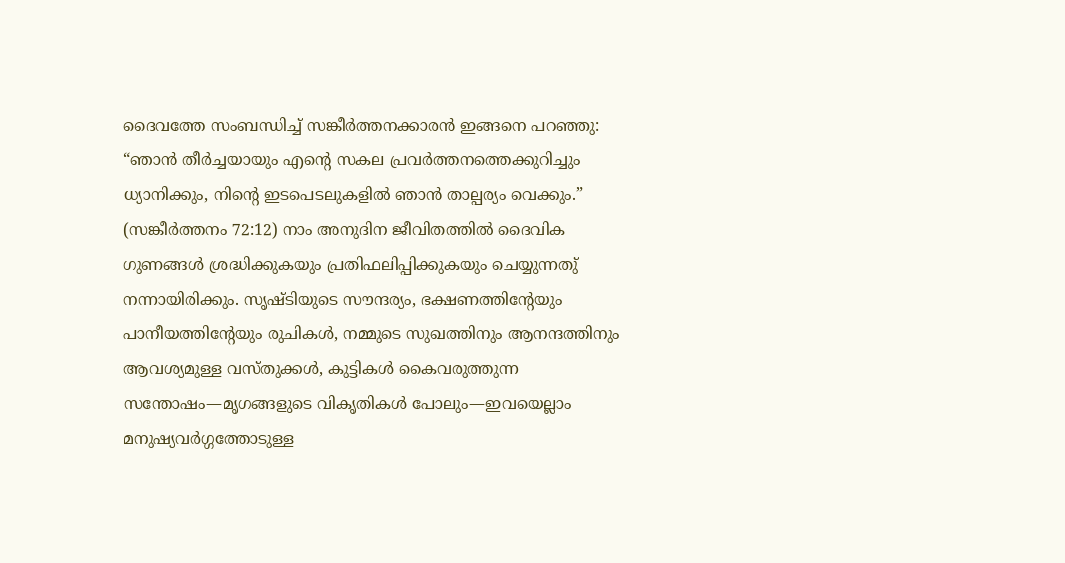ദൈവത്തേ സംബന്ധിച്ച് സങ്കീർത്തനക്കാരൻ ഇങ്ങനെ പറഞ്ഞു: “ഞാൻ തീർച്ചയായും എന്റെ സകല പ്രവർത്തനത്തെക്കുറിച്ചും ധ്യാനിക്കും, നിന്റെ ഇടപെടലുകളിൽ ഞാൻ താല്പര്യം വെക്കും.” (സങ്കീർത്തനം 72:12) നാം അനുദിന ജീവിതത്തിൽ ദൈവിക ഗുണങ്ങൾ ശ്രദ്ധിക്കുകയും പ്രതിഫലിപ്പിക്കുകയും ചെയ്യുന്നതു് നന്നായിരിക്കും. സൃഷ്ടിയുടെ സൗന്ദര്യം, ഭക്ഷണത്തിന്റേയും പാനീയത്തിന്റേയും രുചികൾ, നമ്മുടെ സുഖത്തിനും ആനന്ദത്തിനും ആവശ്യമുള്ള വസ്തുക്കൾ, കുട്ടികൾ കൈവരുത്തുന്ന സന്തോഷം—മൃഗങ്ങളുടെ വികൃതികൾ പോലും—ഇവയെല്ലാം മനുഷ്യവർഗ്ഗത്തോടുള്ള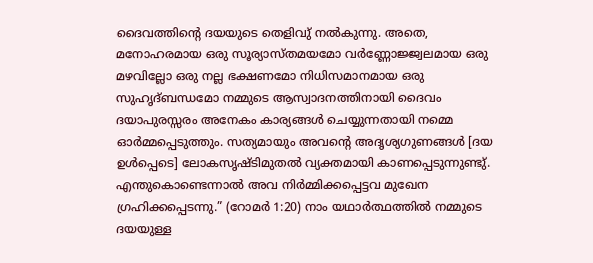ദൈവത്തിന്റെ ദയയുടെ തെളിവു് നൽകുന്നു. അതെ, മനോഹരമായ ഒരു സൂര്യാസ്തമയമോ വർണ്ണോജ്ജ്വലമായ ഒരു മഴവില്ലോ ഒരു നല്ല ഭക്ഷണമോ നിധിസമാനമായ ഒരു സുഹൃദ്ബന്ധമോ നമ്മുടെ ആസ്വാദനത്തിനായി ദൈവം ദയാപുരസ്സരം അനേകം കാര്യങ്ങൾ ചെയ്യുന്നതായി നമ്മെ ഓർമ്മപ്പെടുത്തും. സത്യമായും അവന്റെ അദൃശ്യഗുണങ്ങൾ [ദയ ഉൾപ്പെടെ] ലോകസൃഷ്ടിമുതൽ വ്യക്തമായി കാണപ്പെടുന്നുണ്ടു്. എന്തുകൊണ്ടെന്നാൽ അവ നിർമ്മിക്കപ്പെട്ടവ മുഖേന ഗ്രഹിക്കപ്പെടന്നു.” (റോമർ 1:20) നാം യഥാർത്ഥത്തിൽ നമ്മുടെ ദയയുള്ള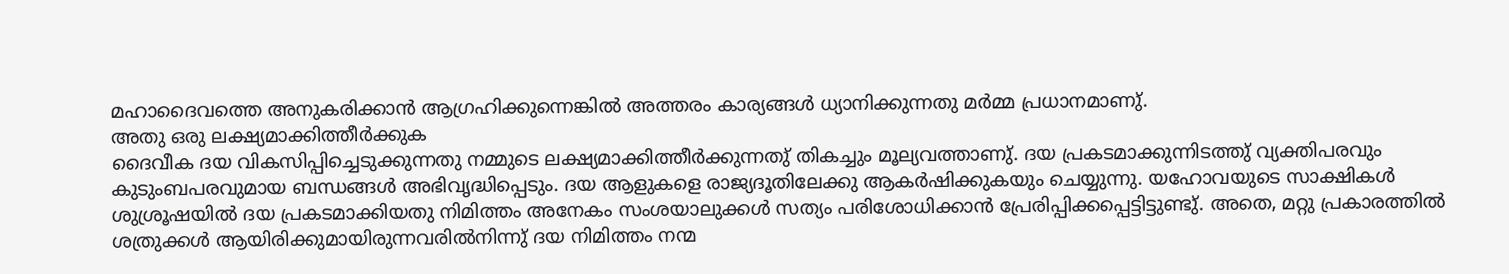മഹാദൈവത്തെ അനുകരിക്കാൻ ആഗ്രഹിക്കുന്നെങ്കിൽ അത്തരം കാര്യങ്ങൾ ധ്യാനിക്കുന്നതു മർമ്മ പ്രധാനമാണു്.
അതു ഒരു ലക്ഷ്യമാക്കിത്തീർക്കുക
ദൈവീക ദയ വികസിപ്പിച്ചെടുക്കുന്നതു നമ്മുടെ ലക്ഷ്യമാക്കിത്തീർക്കുന്നതു് തികച്ചും മൂല്യവത്താണു്. ദയ പ്രകടമാക്കുന്നിടത്തു് വ്യക്തിപരവും കുടുംബപരവുമായ ബന്ധങ്ങൾ അഭിവൃദ്ധിപ്പെടും. ദയ ആളുകളെ രാജ്യദൂതിലേക്കു ആകർഷിക്കുകയും ചെയ്യുന്നു. യഹോവയുടെ സാക്ഷികൾ ശുശ്രൂഷയിൽ ദയ പ്രകടമാക്കിയതു നിമിത്തം അനേകം സംശയാലുക്കൾ സത്യം പരിശോധിക്കാൻ പ്രേരിപ്പിക്കപ്പെട്ടിട്ടുണ്ടു്. അതെ, മറ്റു പ്രകാരത്തിൽ ശത്രുക്കൾ ആയിരിക്കുമായിരുന്നവരിൽനിന്നു് ദയ നിമിത്തം നന്മ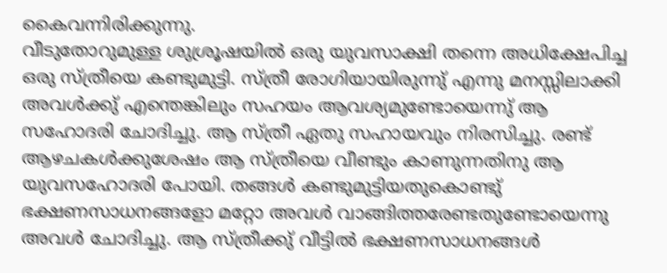കൈവന്നിരിക്കുന്നു.
വീടുതോറുമുള്ള ശുശ്രൂഷയിൽ ഒരു യുവസാക്ഷി തന്നെ അധിക്ഷേപിച്ച ഒരു സ്ത്രീയെ കണ്ടുമുട്ടി. സ്ത്രീ രോഗിയായിരുന്നു് എന്നു മനസ്സിലാക്കി അവൾക്കു് എന്തെങ്കിലും സഹയം ആവശ്യമുണ്ടോയെന്നു് ആ സഹോദരി ചോദിച്ചു. ആ സ്ത്രീ ഏതു സഹായവും നിരസിച്ചു. രണ്ട് ആഴചകൾക്കുശേഷം ആ സ്ത്രീയെ വീണ്ടും കാണുന്നതിനു ആ യുവസഹോദരി പോയി. തങ്ങൾ കണ്ടുമുട്ടിയതുകൊണ്ടു് ഭക്ഷണസാധനങ്ങളോ മറ്റോ അവൾ വാങ്ങിത്തരേണ്ടതുണ്ടോയെന്നു അവൾ ചോദിച്ചു. ആ സ്ത്രീക്കു് വീട്ടിൽ ഭക്ഷണസാധനങ്ങൾ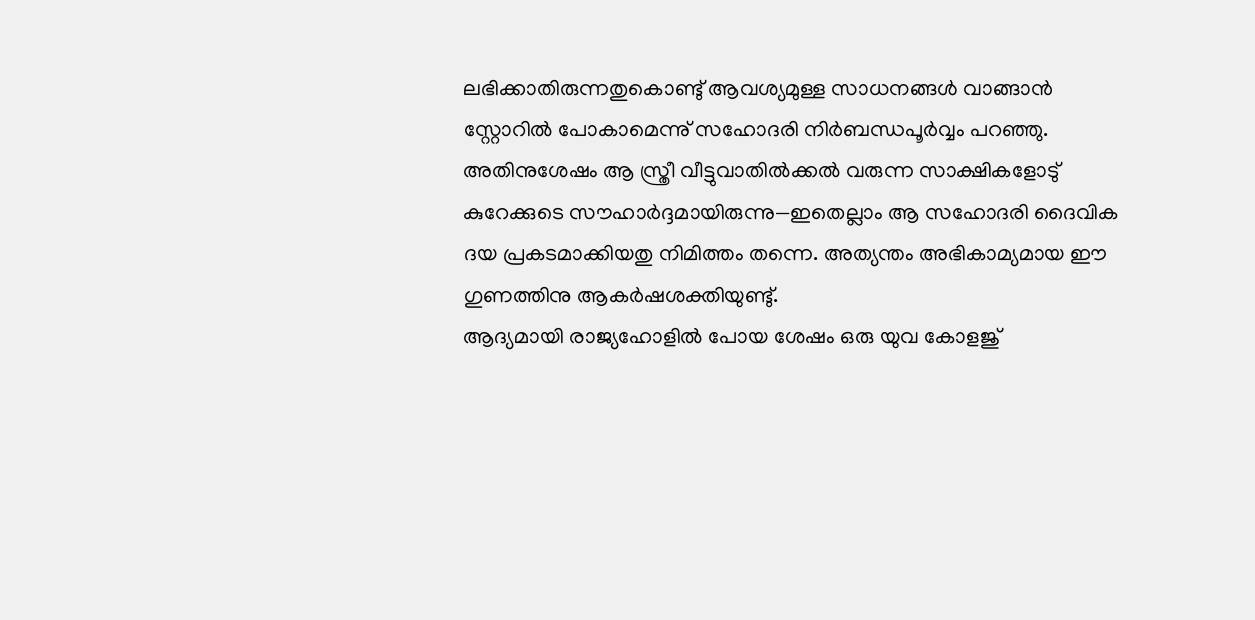ലഭിക്കാതിരുന്നതുകൊണ്ടു് ആവശ്യമുള്ള സാധനങ്ങൾ വാങ്ങാൻ സ്റ്റോറിൽ പോകാമെന്നു് സഹോദരി നിർബന്ധപൂർവ്വം പറഞ്ഞു. അതിനുശേഷം ആ സ്ത്രീ വീട്ടുവാതിൽക്കൽ വരുന്ന സാക്ഷികളോടു് കുറേക്കുടെ സൗഹാർദ്ദമായിരുന്നു—ഇതെല്ലാം ആ സഹോദരി ദൈവിക ദയ പ്രകടമാക്കിയതു നിമിത്തം തന്നെ. അത്യന്തം അഭികാമ്യമായ ഈ ഗുണത്തിനു ആകർഷശക്തിയുണ്ടു്.
ആദ്യമായി രാജ്യഹോളിൽ പോയ ശേഷം ഒരു യുവ കോളജു്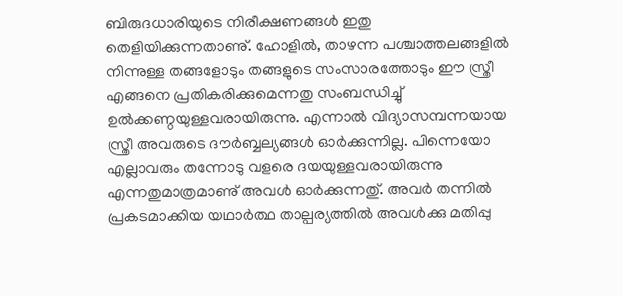ബിരുദധാരിയുടെ നിരീക്ഷണങ്ങൾ ഇതു തെളിയിക്കുന്നതാണു്. ഹോളിൽ, താഴന്ന പശ്ചാത്തലങ്ങളിൽ നിന്നുള്ള തങ്ങളോടും തങ്ങളുടെ സംസാരത്തോടും ഈ സ്ത്രീ എങ്ങനെ പ്രതികരിക്കുമെന്നതു സംബന്ധിച്ചു് ഉൽക്കണ്ഠയുള്ളവരായിരുന്നു. എന്നാൽ വിദ്യാസമ്പന്നയായ സ്ത്രീ അവരുടെ ദൗർബ്ബല്യങ്ങൾ ഓർക്കുന്നില്ല. പിന്നെയോ എല്ലാവരും തന്നോടു വളരെ ദയയുള്ളവരായിരുന്നു എന്നതുമാത്രമാണു് അവൾ ഓർക്കുന്നതു്. അവർ തന്നിൽ പ്രകടമാക്കിയ യഥാർത്ഥ താല്പര്യത്തിൽ അവൾക്കു മതിപ്പു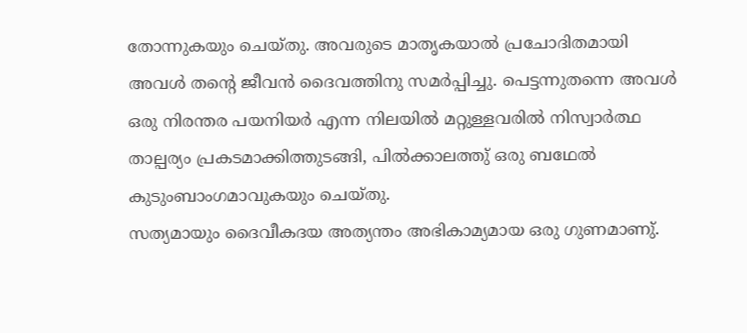തോന്നുകയും ചെയ്തു. അവരുടെ മാതൃകയാൽ പ്രചോദിതമായി അവൾ തന്റെ ജീവൻ ദൈവത്തിനു സമർപ്പിച്ചു. പെട്ടന്നുതന്നെ അവൾ ഒരു നിരന്തര പയനിയർ എന്ന നിലയിൽ മറ്റുള്ളവരിൽ നിസ്വാർത്ഥ താല്പര്യം പ്രകടമാക്കിത്തുടങ്ങി, പിൽക്കാലത്തു് ഒരു ബഥേൽ കുടുംബാംഗമാവുകയും ചെയ്തു.
സത്യമായും ദൈവീകദയ അത്യന്തം അഭികാമ്യമായ ഒരു ഗുണമാണു്.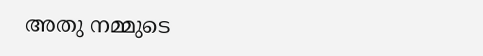അതു നമ്മുടെ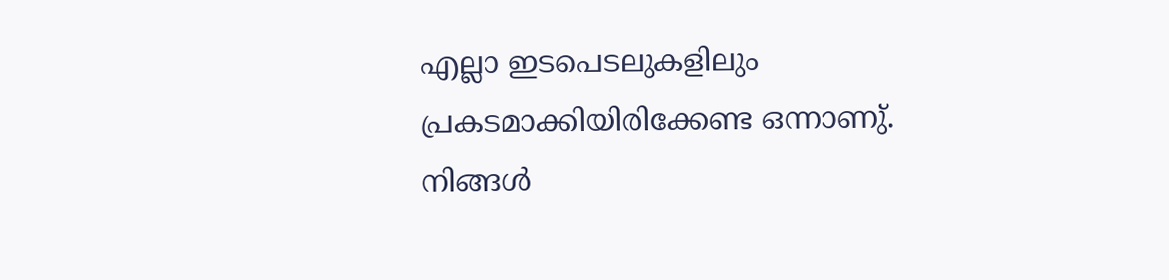എല്ലാ ഇടപെടലുകളിലും പ്രകടമാക്കിയിരിക്കേണ്ട ഒന്നാണു്. നിങ്ങൾ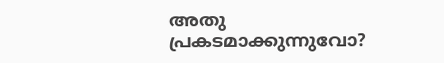അതു പ്രകടമാക്കുന്നുവോ?